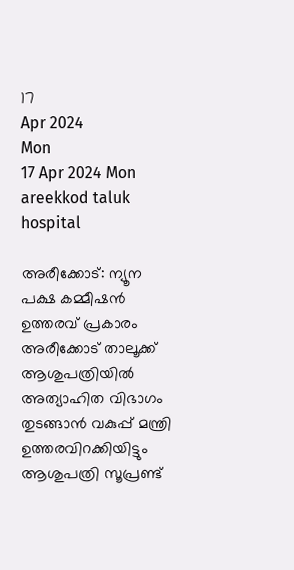17
Apr 2024
Mon
17 Apr 2024 Mon
areekkod taluk hospital

അരീക്കോട്: ന്യൂന പക്ഷ കമ്മീഷന്‍ ഉത്തരവ് പ്രകാരം അരീക്കോട് താലൂക്ക് ആശുപത്രിയില്‍ അത്യാഹിത വിഭാഗം തുടങ്ങാന്‍ വകുപ്പ് മന്ത്രി ഉത്തരവിറക്കിയിട്ടും ആശുപത്രി സൂപ്രണ്ട്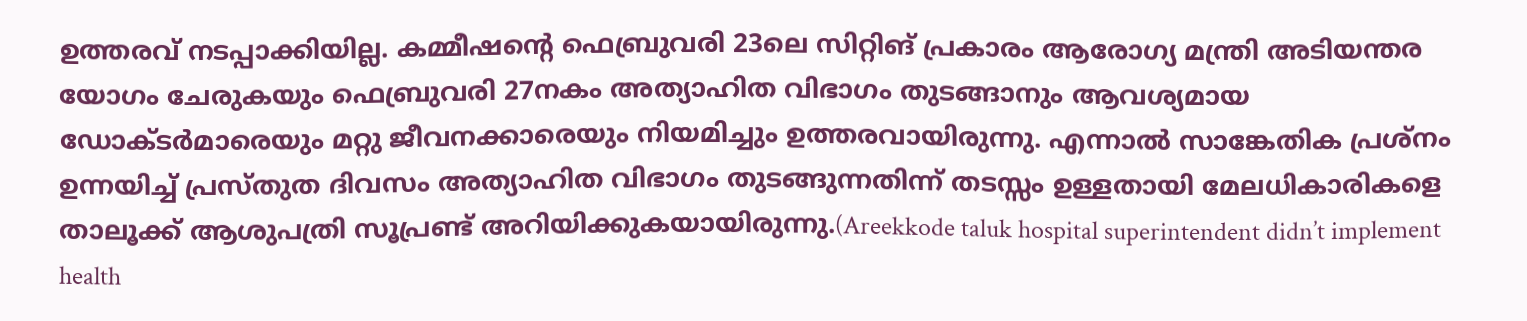ഉത്തരവ് നടപ്പാക്കിയില്ല. കമ്മീഷന്റെ ഫെബ്രുവരി 23ലെ സിറ്റിങ് പ്രകാരം ആരോഗ്യ മന്ത്രി അടിയന്തര യോഗം ചേരുകയും ഫെബ്രുവരി 27നകം അത്യാഹിത വിഭാഗം തുടങ്ങാനും ആവശ്യമായ ഡോക്ടര്‍മാരെയും മറ്റു ജീവനക്കാരെയും നിയമിച്ചും ഉത്തരവായിരുന്നു. എന്നാല്‍ സാങ്കേതിക പ്രശ്‌നം ഉന്നയിച്ച് പ്രസ്തുത ദിവസം അത്യാഹിത വിഭാഗം തുടങ്ങുന്നതിന്ന് തടസ്സം ഉള്ളതായി മേലധികാരികളെ താലൂക്ക് ആശുപത്രി സൂപ്രണ്ട് അറിയിക്കുകയായിരുന്നു.(Areekkode taluk hospital superintendent didn’t implement health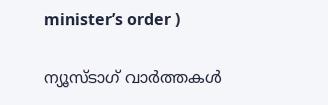minister’s order )

ന്യൂസ്ടാഗ് വാര്‍ത്തകള്‍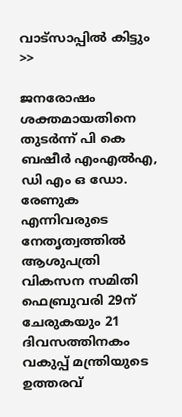വാട്‌സാപ്പില്‍ കിട്ടും >>

ജനരോഷം ശക്തമായതിനെ തുടര്‍ന്ന് പി കെ ബഷീര്‍ എംഎല്‍എ, ഡി എം ഒ ഡോ. രേണുക എന്നിവരുടെ നേതൃത്വത്തില്‍ ആശുപത്രി വികസന സമിതി ഫെബ്രുവരി 29ന് ചേരുകയും 21 ദിവസത്തിനകം വകുപ്പ് മന്ത്രിയുടെ ഉത്തരവ്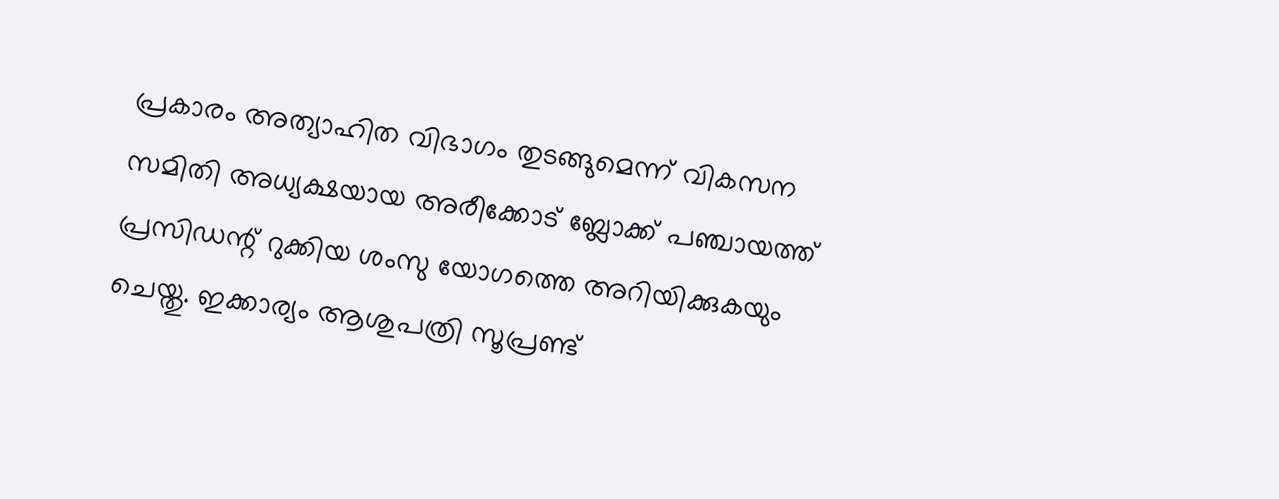പ്രകാരം അത്യാഹിത വിഭാഗം തുടങ്ങുമെന്ന് വികസന സമിതി അധ്യക്ഷയായ അരീക്കോട് ബ്ലോക്ക് പഞ്ചായത്ത് പ്രസിഡന്റ് റുക്കിയ ശംസു യോഗത്തെ അറിയിക്കുകയും ചെയ്തു. ഇക്കാര്യം ആശുപത്രി സൂപ്രണ്ട്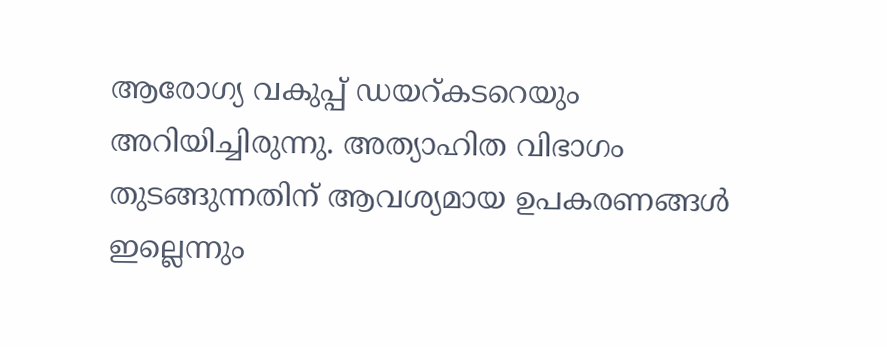ആരോഗ്യ വകുപ്പ് ഡയറ്കടറെയും അറിയിച്ചിരുന്നു. അത്യാഹിത വിഭാഗം തുടങ്ങുന്നതിന് ആവശ്യമായ ഉപകരണങ്ങള്‍ ഇല്ലെന്നും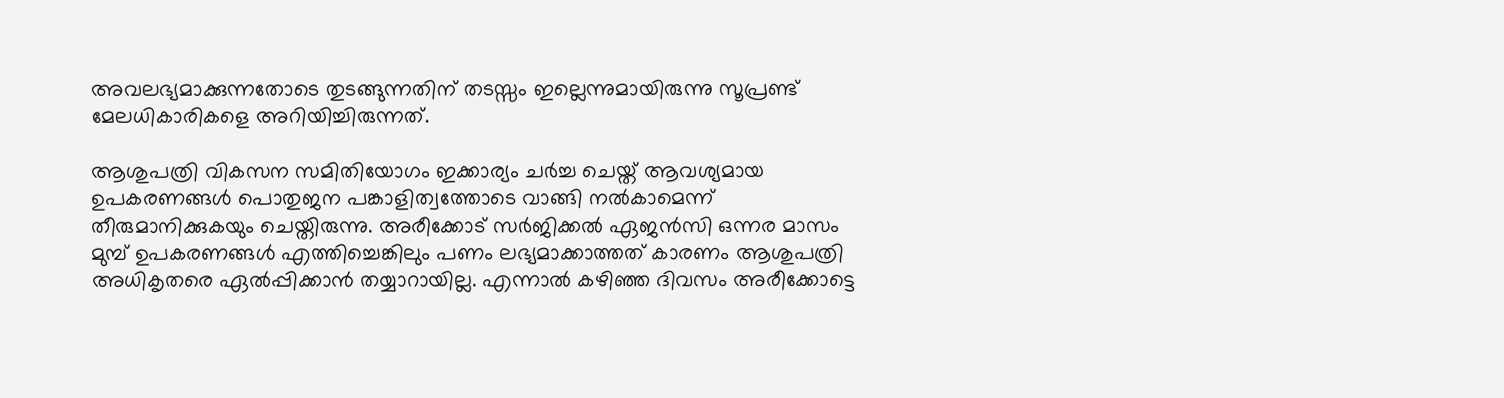അവലഭ്യമാക്കുന്നതോടെ തുടങ്ങുന്നതിന് തടസ്സം ഇല്ലെന്നുമായിരുന്നു സൂപ്രണ്ട് മേലധികാരികളെ അറിയിച്ചിരുന്നത്.

ആശുപത്രി വികസന സമിതിയോഗം ഇക്കാര്യം ചര്‍ച്ച ചെയ്ത് ആവശ്യമായ ഉപകരണങ്ങള്‍ പൊതുജന പങ്കാളിത്വത്തോടെ വാങ്ങി നല്‍കാമെന്ന് തീരുമാനിക്കുകയും ചെയ്തിരുന്നു. അരീക്കോട് സര്‍ജിക്കല്‍ ഏജന്‍സി ഒന്നര മാസം മുമ്പ് ഉപകരണങ്ങള്‍ എത്തിച്ചെങ്കിലും പണം ലഭ്യമാക്കാത്തത് കാരണം ആശുപത്രി അധികൃതരെ ഏല്‍പ്പിക്കാന്‍ തയ്യാറായില്ല. എന്നാല്‍ കഴിഞ്ഞ ദിവസം അരീക്കോട്ടെ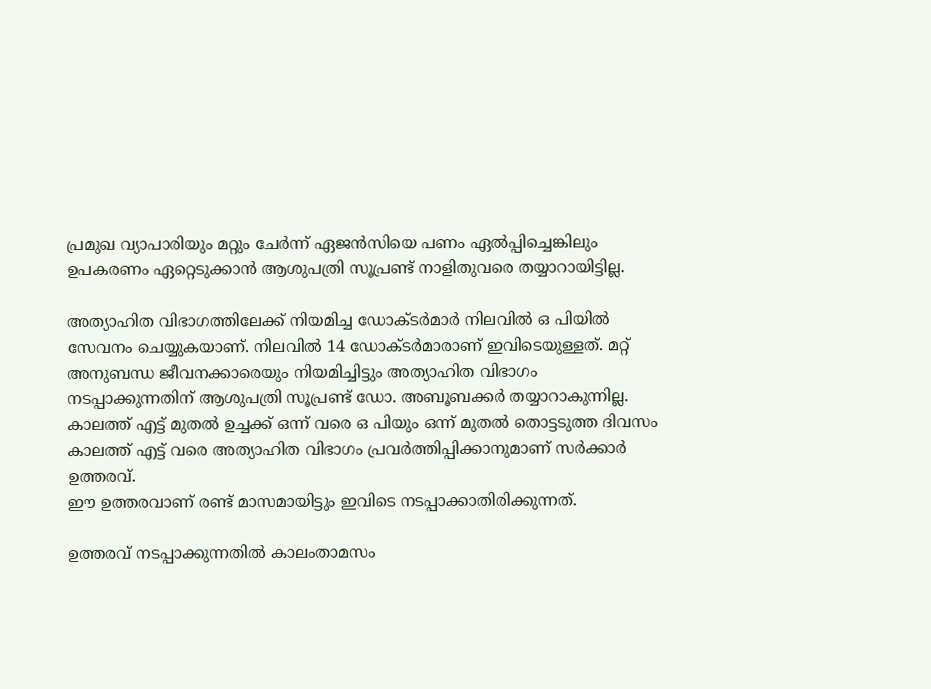പ്രമുഖ വ്യാപാരിയും മറ്റും ചേര്‍ന്ന് ഏജന്‍സിയെ പണം ഏല്‍പ്പിച്ചെങ്കിലും ഉപകരണം ഏറ്റെടുക്കാന്‍ ആശുപത്രി സൂപ്രണ്ട് നാളിതുവരെ തയ്യാറായിട്ടില്ല.

അത്യാഹിത വിഭാഗത്തിലേക്ക് നിയമിച്ച ഡോക്ടര്‍മാര്‍ നിലവില്‍ ഒ പിയില്‍ സേവനം ചെയ്യുകയാണ്. നിലവില്‍ 14 ഡോക്ടര്‍മാരാണ് ഇവിടെയുള്ളത്. മറ്റ് അനുബന്ധ ജീവനക്കാരെയും നിയമിച്ചിട്ടും അത്യാഹിത വിഭാഗം നടപ്പാക്കുന്നതിന് ആശുപത്രി സൂപ്രണ്ട് ഡോ. അബൂബക്കര്‍ തയ്യാറാകുന്നില്ല. കാലത്ത് എട്ട് മുതല്‍ ഉച്ചക്ക് ഒന്ന് വരെ ഒ പിയും ഒന്ന് മുതല്‍ തൊട്ടടുത്ത ദിവസം കാലത്ത് എട്ട് വരെ അത്യാഹിത വിഭാഗം പ്രവര്‍ത്തിപ്പിക്കാനുമാണ് സര്‍ക്കാര്‍ ഉത്തരവ്.
ഈ ഉത്തരവാണ് രണ്ട് മാസമായിട്ടും ഇവിടെ നടപ്പാക്കാതിരിക്കുന്നത്.

ഉത്തരവ് നടപ്പാക്കുന്നതില്‍ കാലംതാമസം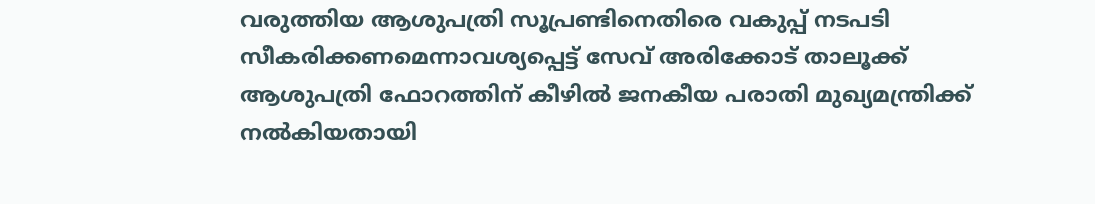വരുത്തിയ ആശുപത്രി സൂപ്രണ്ടിനെതിരെ വകുപ്പ് നടപടി സീകരിക്കണമെന്നാവശ്യപ്പെട്ട് സേവ് അരിക്കോട് താലൂക്ക് ആശുപത്രി ഫോറത്തിന് കീഴില്‍ ജനകീയ പരാതി മുഖ്യമന്ത്രിക്ക് നല്‍കിയതായി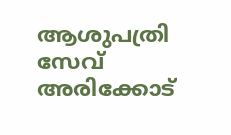ആശുപത്രി സേവ് അരിക്കോട്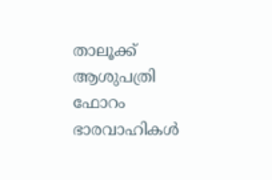താലൂക്ക് ആശുപത്രി ഫോറം ഭാരവാഹികള്‍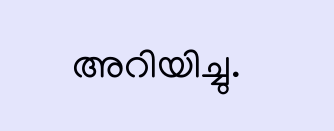അറിയിച്ചു.